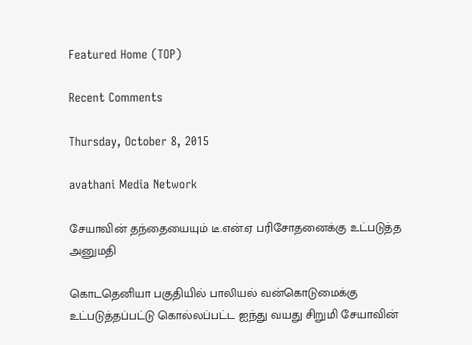Featured Home (TOP)

Recent Comments

Thursday, October 8, 2015

avathani Media Network

சேயாவின் தந்தையையும் டீ.என்.ஏ பரிசோதனைக்கு உட்படுத்த அனுமதி

கொடதெனியா பகுதியில் பாலியல் வன்கொடுமைக்கு உட்படுத்தப்பட்டு கொல்லப்பட்ட ஐந்து வயது சிறுமி சேயாவின்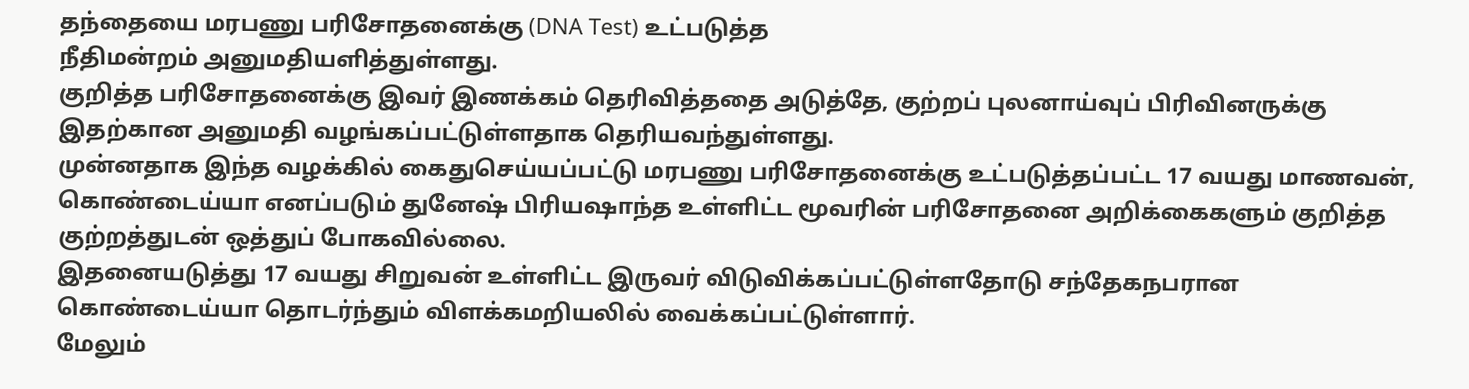தந்தையை மரபணு பரிசோதனைக்கு (DNA Test) உட்படுத்த
நீதிமன்றம் அனுமதியளித்துள்ளது.
குறித்த பரிசோதனைக்கு இவர் இணக்கம் தெரிவித்ததை அடுத்தே, குற்றப் புலனாய்வுப் பிரிவினருக்கு இதற்கான அனுமதி வழங்கப்பட்டுள்ளதாக தெரியவந்துள்ளது.
முன்னதாக இந்த வழக்கில் கைதுசெய்யப்பட்டு மரபணு பரிசோதனைக்கு உட்படுத்தப்பட்ட 17 வயது மாணவன், கொண்டைய்யா எனப்படும் துனேஷ் பிரியஷாந்த உள்ளிட்ட மூவரின் பரிசோதனை அறிக்கைகளும் குறித்த குற்றத்துடன் ஒத்துப் போகவில்லை.
இதனையடுத்து 17 வயது சிறுவன் உள்ளிட்ட இருவர் விடுவிக்கப்பட்டுள்ளதோடு சந்தேகநபரான கொண்டைய்யா தொடர்ந்தும் விளக்கமறியலில் வைக்கப்பட்டுள்ளார்.
மேலும்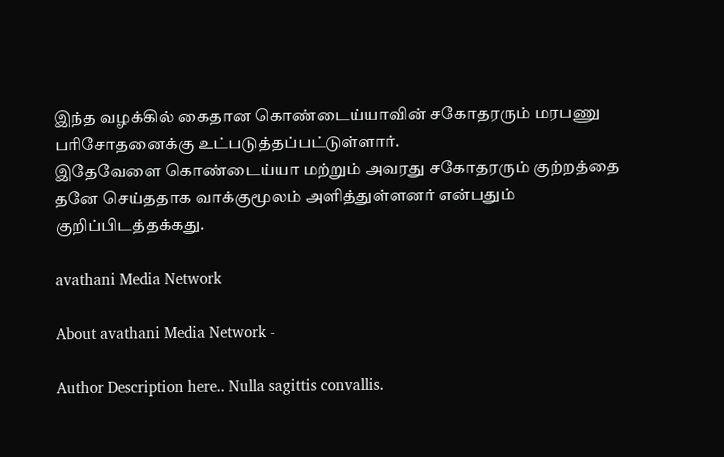இந்த வழக்கில் கைதான கொண்டைய்யாவின் சகோதரரும் மரபணு பரிசோதனைக்கு உட்படுத்தப்பட்டுள்ளார்.
இதேவேளை கொண்டைய்யா மற்றும் அவரது சகோதரரும் குற்றத்தை தனே செய்ததாக வாக்குமூலம் அளித்துள்ளனர் என்பதும் குறிப்பிடத்தக்கது.

avathani Media Network

About avathani Media Network -

Author Description here.. Nulla sagittis convallis.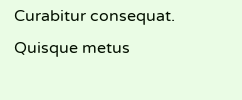Curabitur consequat. Quisque metus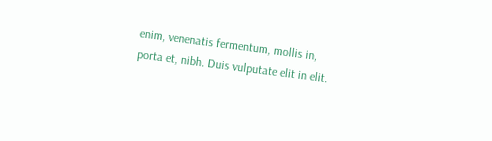enim, venenatis fermentum, mollis in, porta et, nibh. Duis vulputate elit in elit.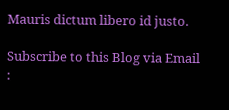Mauris dictum libero id justo.

Subscribe to this Blog via Email :